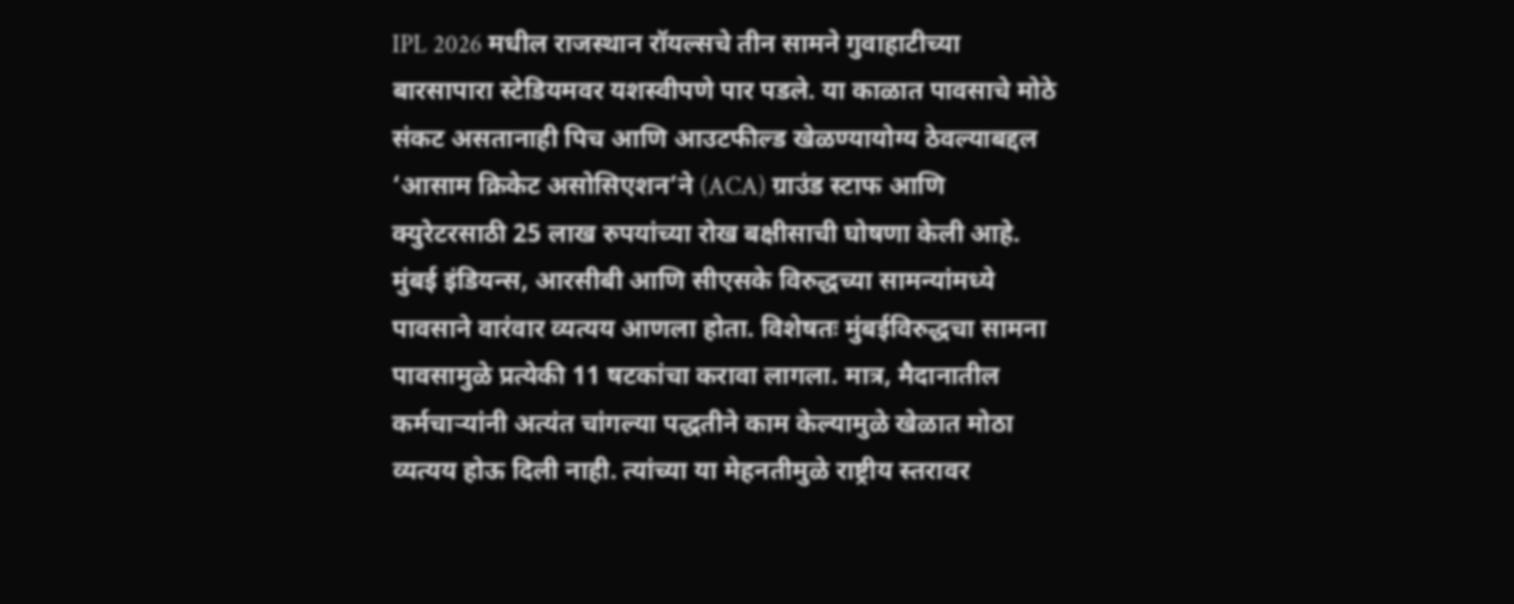IPL 2026 मधील राजस्थान रॉयल्सचे तीन सामने गुवाहाटीच्या बारसापारा स्टेडियमवर यशस्वीपणे पार पडले. या काळात पावसाचे मोठे संकट असतानाही पिच आणि आउटफील्ड खेळण्यायोग्य ठेवल्याबद्दल ‘आसाम क्रिकेट असोसिएशन’ने (ACA) ग्राउंड स्टाफ आणि क्युरेटरसाठी 25 लाख रुपयांच्या रोख बक्षीसाची घोषणा केली आहे.
मुंबई इंडियन्स, आरसीबी आणि सीएसके विरुद्धच्या सामन्यांमध्ये पावसाने वारंवार व्यत्यय आणला होता. विशेषतः मुंबईविरुद्धचा सामना पावसामुळे प्रत्येकी 11 षटकांचा करावा लागला. मात्र, मैदानातील कर्मचाऱ्यांनी अत्यंत चांगल्या पद्धतीने काम केल्यामुळे खेळात मोठा व्यत्यय होऊ दिली नाही. त्यांच्या या मेहनतीमुळे राष्ट्रीय स्तरावर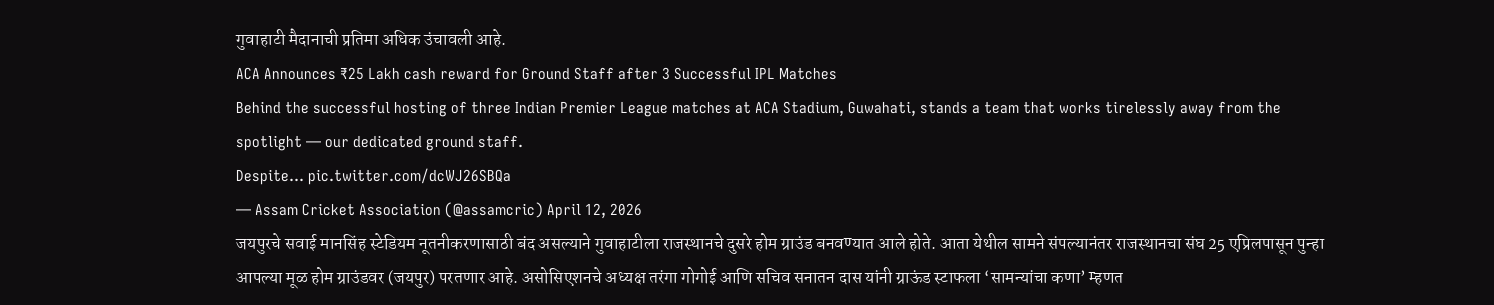गुवाहाटी मैदानाची प्रतिमा अधिक उंचावली आहे.
ACA Announces ₹25 Lakh cash reward for Ground Staff after 3 Successful IPL Matches
Behind the successful hosting of three Indian Premier League matches at ACA Stadium, Guwahati, stands a team that works tirelessly away from the spotlight — our dedicated ground staff.
Despite… pic.twitter.com/dcWJ26SBQa
— Assam Cricket Association (@assamcric) April 12, 2026
जयपुरचे सवाई मानसिंह स्टेडियम नूतनीकरणासाठी बंद असल्याने गुवाहाटीला राजस्थानचे दुसरे होम ग्राउंड बनवण्यात आले होते. आता येथील सामने संपल्यानंतर राजस्थानचा संघ 25 एप्रिलपासून पुन्हा आपल्या मूळ होम ग्राउंडवर (जयपुर) परतणार आहे. असोसिएशनचे अध्यक्ष तरंगा गोगोई आणि सचिव सनातन दास यांनी ग्राऊंड स्टाफला ‘सामन्यांचा कणा’ म्हणत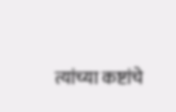त्यांच्या कष्टांचे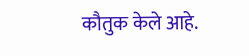कौतुक केले आहे.